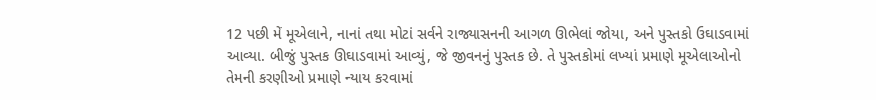12 પછી મેં મૂએલાને, નાનાં તથા મોટાં સર્વને રાજ્યાસનની આગળ ઊભેલાં જોયા, અને પુસ્તકો ઉઘાડવામાં આવ્યા. બીજું પુસ્તક ઊઘાડવામાં આવ્યું, જે જીવનનું પુસ્તક છે. તે પુસ્તકોમાં લખ્યાં પ્રમાણે મૂએલાઓનો તેમની કરણીઓ પ્રમાણે ન્યાય કરવામાં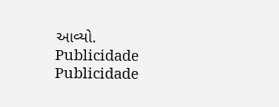આવ્યો.
Publicidade
Publicidade